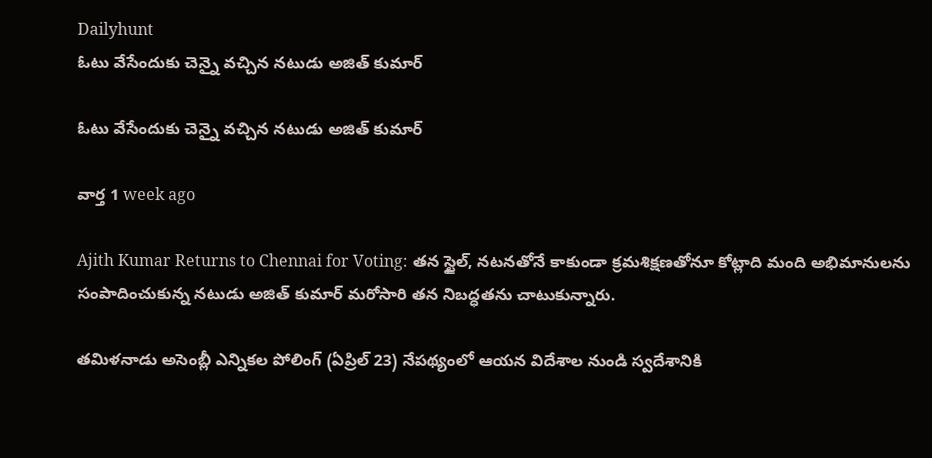Dailyhunt
ఓటు వేసేందుకు చెన్నై వచ్చిన నటుడు అజిత్ కుమార్

ఓటు వేసేందుకు చెన్నై వచ్చిన నటుడు అజిత్ కుమార్

వార్త 1 week ago

Ajith Kumar Returns to Chennai for Voting: తన స్టైల్, నటనతోనే కాకుండా క్రమశిక్షణతోనూ కోట్లాది మంది అభిమానులను సంపాదించుకున్న నటుడు అజిత్ కుమార్ మరోసారి తన నిబద్ధతను చాటుకున్నారు.

తమిళనాడు అసెంబ్లీ ఎన్నికల పోలింగ్ (ఏప్రిల్ 23) నేపథ్యంలో ఆయన విదేశాల నుండి స్వదేశానికి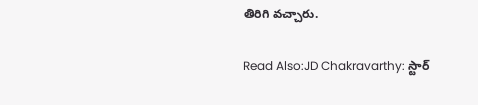తిరిగి వచ్చారు.

Read Also:JD Chakravarthy: స్టార్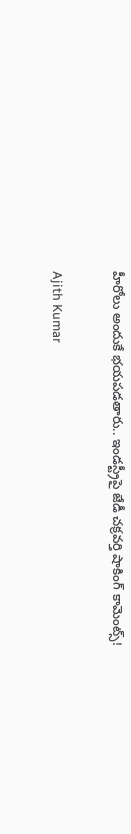హీరోలు అందుకే భయపడతారు.. ఇండస్ట్రీపై జేడీ చక్రవర్తి షాకింగ్ కామెంట్స్!

Ajith Kumar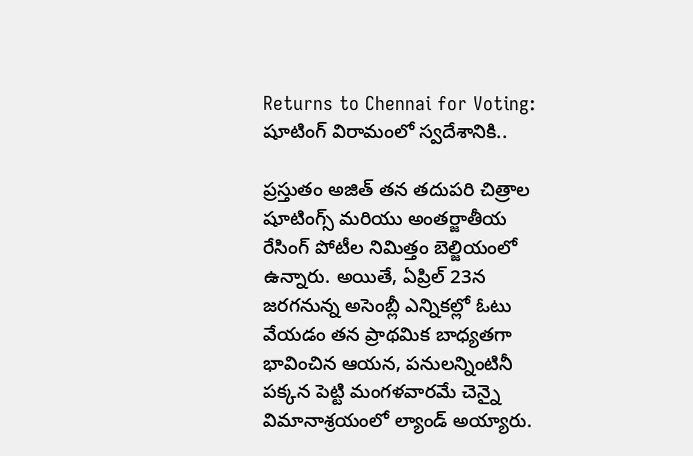Returns to Chennai for Voting: షూటింగ్ విరామంలో స్వదేశానికి..

ప్రస్తుతం అజిత్ తన తదుపరి చిత్రాల షూటింగ్స్ మరియు అంతర్జాతీయ రేసింగ్ పోటీల నిమిత్తం బెల్జియంలో ఉన్నారు. అయితే, ఏప్రిల్ 23న జరగనున్న అసెంబ్లీ ఎన్నికల్లో ఓటు వేయడం తన ప్రాథమిక బాధ్యతగా భావించిన ఆయన, పనులన్నింటినీ పక్కన పెట్టి మంగళవారమే చెన్నై విమానాశ్రయంలో ల్యాండ్ అయ్యారు.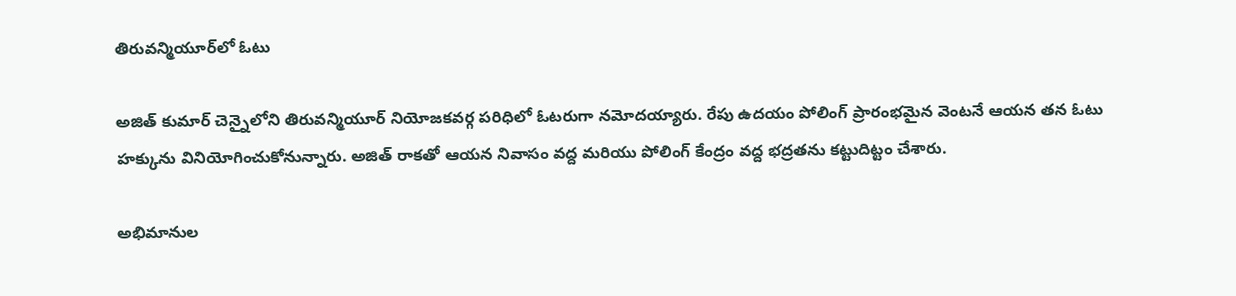తిరువన్మియూర్‌లో ఓటు

అజిత్ కుమార్ చెన్నైలోని తిరువన్మియూర్ నియోజకవర్గ పరిధిలో ఓటరుగా నమోదయ్యారు. రేపు ఉదయం పోలింగ్ ప్రారంభమైన వెంటనే ఆయన తన ఓటు హక్కును వినియోగించుకోనున్నారు. అజిత్ రాకతో ఆయన నివాసం వద్ద మరియు పోలింగ్ కేంద్రం వద్ద భద్రతను కట్టుదిట్టం చేశారు.

అభిమానుల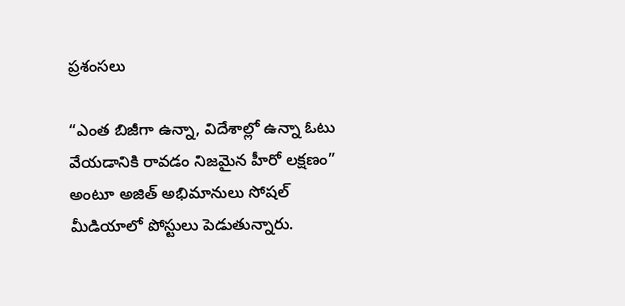ప్రశంసలు

“ఎంత బిజీగా ఉన్నా, విదేశాల్లో ఉన్నా ఓటు వేయడానికి రావడం నిజమైన హీరో లక్షణం” అంటూ అజిత్ అభిమానులు సోషల్ మీడియాలో పోస్టులు పెడుతున్నారు.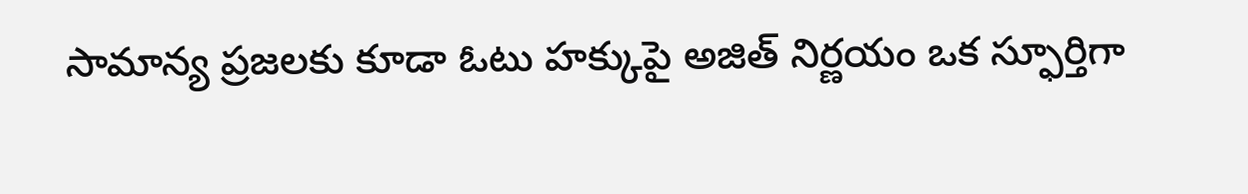సామాన్య ప్రజలకు కూడా ఓటు హక్కుపై అజిత్ నిర్ణయం ఒక స్ఫూర్తిగా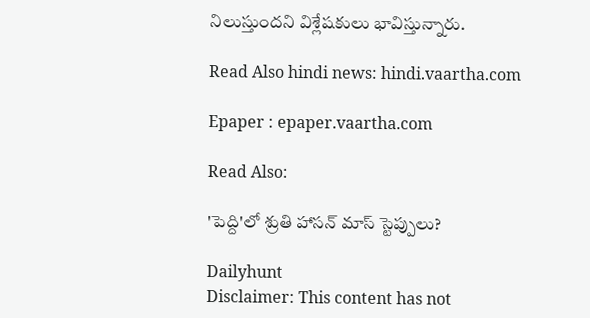నిలుస్తుందని విశ్లేషకులు భావిస్తున్నారు.

Read Also hindi news: hindi.vaartha.com

Epaper : epaper.vaartha.com

Read Also:

'పెద్ది'లో శ్రుతి హాసన్ మాస్ స్టెప్పులు?

Dailyhunt
Disclaimer: This content has not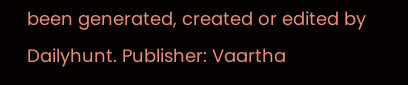been generated, created or edited by Dailyhunt. Publisher: Vaartha